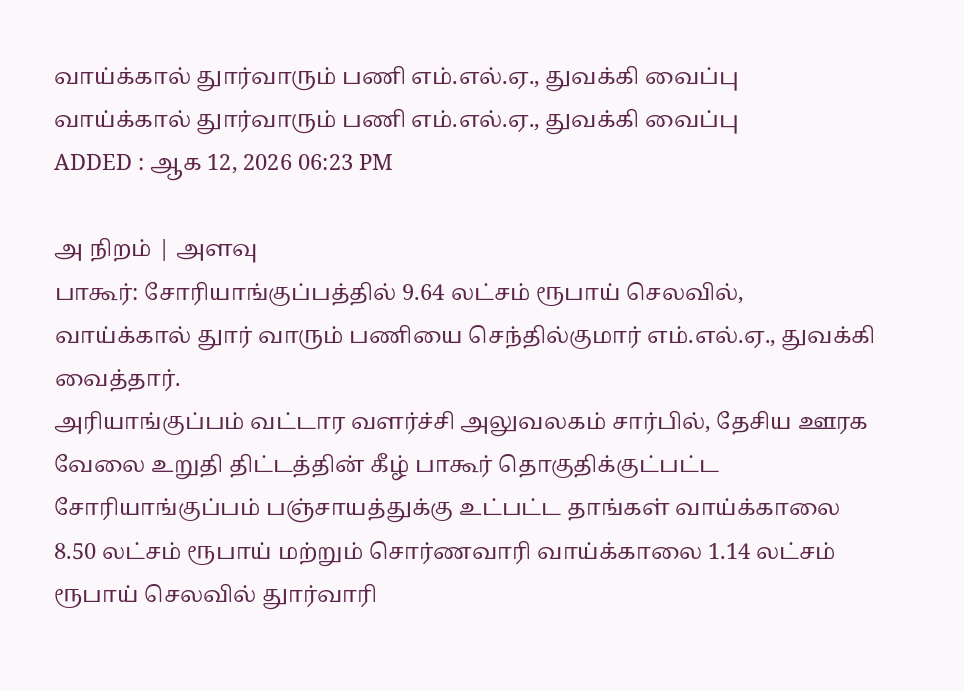வாய்க்கால் துார்வாரும் பணி எம்.எல்.ஏ., துவக்கி வைப்பு
வாய்க்கால் துார்வாரும் பணி எம்.எல்.ஏ., துவக்கி வைப்பு
ADDED : ஆக 12, 2026 06:23 PM

அ நிறம் | அளவு
பாகூர்: சோரியாங்குப்பத்தில் 9.64 லட்சம் ரூபாய் செலவில், வாய்க்கால் துார் வாரும் பணியை செந்தில்குமார் எம்.எல்.ஏ., துவக்கி வைத்தார்.
அரியாங்குப்பம் வட்டார வளர்ச்சி அலுவலகம் சார்பில், தேசிய ஊரக வேலை உறுதி திட்டத்தின் கீழ் பாகூர் தொகுதிக்குட்பட்ட சோரியாங்குப்பம் பஞ்சாயத்துக்கு உட்பட்ட தாங்கள் வாய்க்காலை 8.50 லட்சம் ரூபாய் மற்றும் சொர்ணவாரி வாய்க்காலை 1.14 லட்சம் ரூபாய் செலவில் துார்வாரி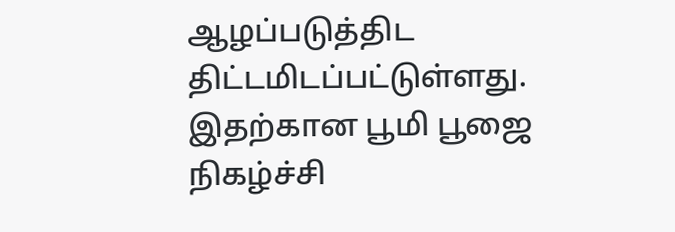ஆழப்படுத்திட திட்டமிடப்பட்டுள்ளது.
இதற்கான பூமி பூஜை நிகழ்ச்சி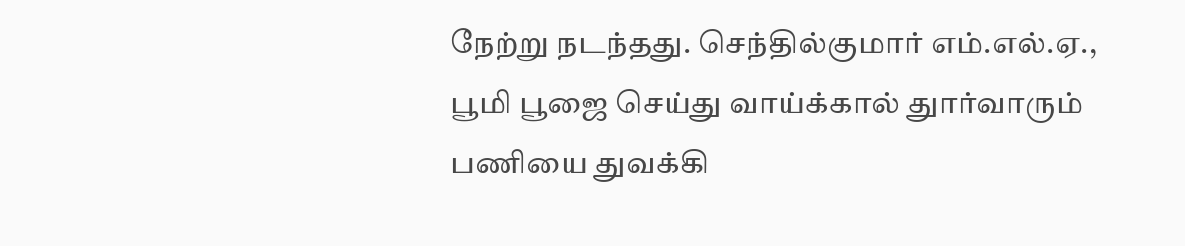நேற்று நடந்தது. செந்தில்குமார் எம்.எல்.ஏ., பூமி பூஜை செய்து வாய்க்கால் துார்வாரும் பணியை துவக்கி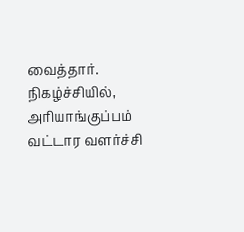வைத்தார். நிகழ்ச்சியில், அரியாங்குப்பம் வட்டார வளர்ச்சி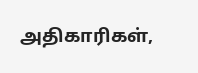அதிகாரிகள்,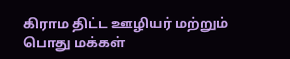கிராம திட்ட ஊழியர் மற்றும் பொது மக்கள்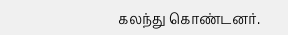கலந்து கொண்டனர்.